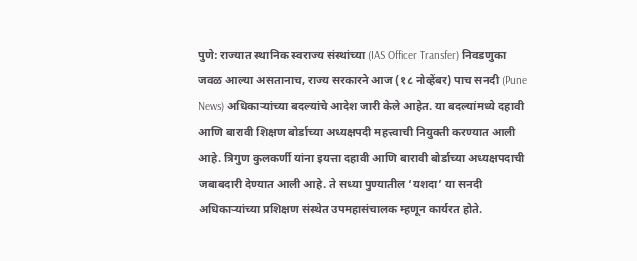पुणे: राज्यात स्थानिक स्वराज्य संस्थांच्या (IAS Officer Transfer) निवडणुका जवळ आल्या असतानाच, राज्य सरकारने आज (१८ नोव्हेंबर) पाच सनदी (Pune News) अधिकाऱ्यांच्या बदल्यांचे आदेश जारी केले आहेत. या बदल्यांमध्ये दहावी आणि बारावी शिक्षण बोर्डाच्या अध्यक्षपदी महत्त्वाची नियुक्ती करण्यात आली आहे. त्रिगुण कुलकर्णी यांना इयत्ता दहावी आणि बारावी बोर्डाच्या अध्यक्षपदाची जबाबदारी देण्यात आली आहे. ते सध्या पुण्यातील ‘यशदा’ या सनदी अधिकाऱ्यांच्या प्रशिक्षण संस्थेत उपमहासंचालक म्हणून कार्यरत होते.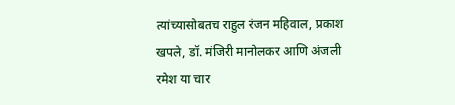त्यांच्यासोबतच राहुल रंजन महिवाल, प्रकाश खपले, डॉ. मंजिरी मानोलकर आणि अंजली रमेश या चार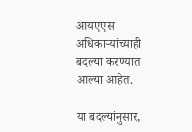आयएएस अधिकाऱ्यांच्याही बदल्या करण्यात आल्या आहेत.

या बदल्यांनुसार,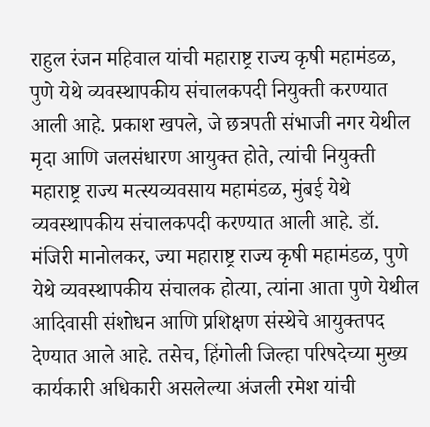राहुल रंजन महिवाल यांची महाराष्ट्र राज्य कृषी महामंडळ, पुणे येथे व्यवस्थापकीय संचालकपदी नियुक्ती करण्यात आली आहे. प्रकाश खपले, जे छत्रपती संभाजी नगर येथील मृदा आणि जलसंधारण आयुक्त होते, त्यांची नियुक्ती महाराष्ट्र राज्य मत्स्यव्यवसाय महामंडळ, मुंबई येथे व्यवस्थापकीय संचालकपदी करण्यात आली आहे. डॉ. मंजिरी मानोलकर, ज्या महाराष्ट्र राज्य कृषी महामंडळ, पुणे येथे व्यवस्थापकीय संचालक होत्या, त्यांना आता पुणे येथील आदिवासी संशोधन आणि प्रशिक्षण संस्थेचे आयुक्तपद देण्यात आले आहे. तसेच, हिंगोली जिल्हा परिषदेच्या मुख्य कार्यकारी अधिकारी असलेल्या अंजली रमेश यांची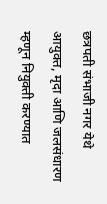छत्रपती संभाजी नगर येथे आयुक्त, मृदा आणि जलसंधारण म्हणून नियुक्ती करण्यात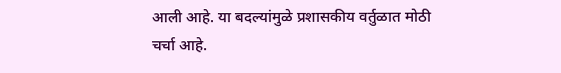आली आहे. या बदल्यांमुळे प्रशासकीय वर्तुळात मोठी चर्चा आहे.